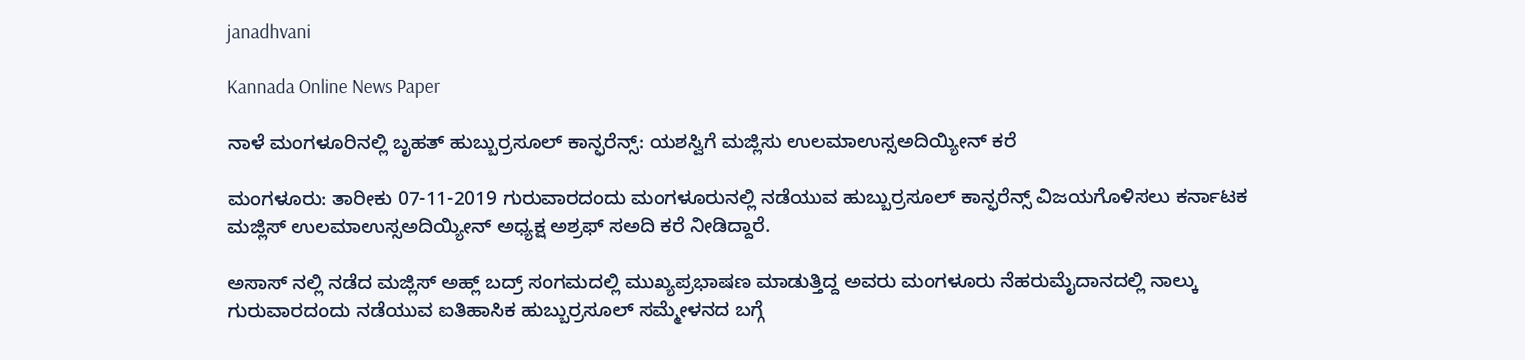janadhvani

Kannada Online News Paper

ನಾಳೆ ಮಂಗಳೂರಿನಲ್ಲಿ ಬೃಹತ್ ಹುಬ್ಬುರ್ರಸೂಲ್ ಕಾನ್ಫರೆನ್ಸ್: ಯಶಸ್ವಿಗೆ ಮಜ್ಲಿಸು ಉಲಮಾಉಸ್ಸಅದಿಯ್ಯೀನ್ ಕರೆ

ಮಂಗಳೂರು: ತಾರೀಕು 07-11-2019 ಗುರುವಾರದಂದು ಮಂಗಳೂರುನಲ್ಲಿ ನಡೆಯುವ ಹುಬ್ಬುರ್ರಸೂಲ್ ಕಾನ್ಫರೆನ್ಸ್ ವಿಜಯಗೊಳಿಸಲು ಕರ್ನಾಟಕ ಮಜ್ಲಿಸ್ ಉಲಮಾಉಸ್ಸಅದಿಯ್ಯೀನ್ ಅಧ್ಯಕ್ಷ ಅಶ್ರಫ್ ಸಅದಿ ಕರೆ ನೀಡಿದ್ದಾರೆ.

ಅಸಾಸ್ ನಲ್ಲಿ ನಡೆದ ಮಜ್ಲಿಸ್ ಅಹ್ಲ್ ಬದ್ರ್ ಸಂಗಮದಲ್ಲಿ ಮುಖ್ಯಪ್ರಭಾಷಣ ಮಾಡುತ್ತಿದ್ದ ಅವರು ಮಂಗಳೂರು ನೆಹರುಮೈದಾನದಲ್ಲಿ ನಾಲ್ಕು ಗುರುವಾರದಂದು ನಡೆಯುವ ಐತಿಹಾಸಿಕ ಹುಬ್ಬುರ್ರಸೂಲ್ ಸಮ್ಮೇಳನದ ಬಗ್ಗೆ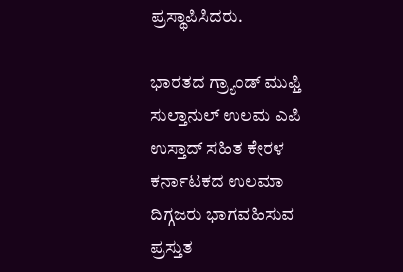ಪ್ರಸ್ಥಾಪಿಸಿದರು.

ಭಾರತದ ಗ್ರ್ಯಾಂಡ್ ಮುಫ್ತಿ ಸುಲ್ತಾನುಲ್ ಉಲಮ ಎಪಿ ಉಸ್ತಾದ್ ಸಹಿತ ಕೇರಳ ಕರ್ನಾಟಕದ ಉಲಮಾ ದಿಗ್ಗಜರು ಭಾಗವಹಿಸುವ ಪ್ರಸ್ತುತ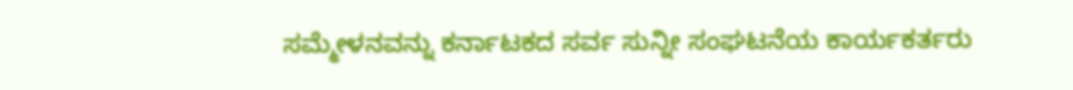ಸಮ್ಮೇಳನವನ್ನು ಕರ್ನಾಟಕದ ಸರ್ವ ಸುನ್ನೀ ಸಂಘಟನೆಯ ಕಾರ್ಯಕರ್ತರು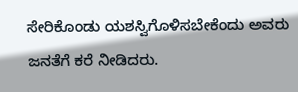ಸೇರಿಕೊಂಡು ಯಶಸ್ವಿಗೊಳಿಸಬೇಕೆಂದು ಅವರು ಜನತೆಗೆ ಕರೆ ನೀಡಿದರು.